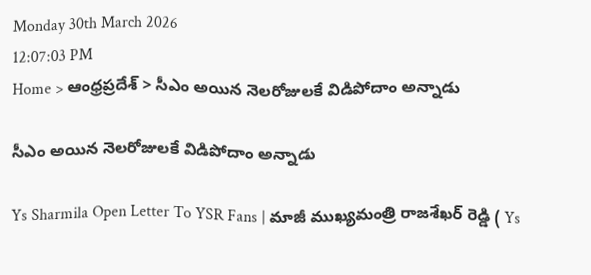Monday 30th March 2026
12:07:03 PM
Home > ఆంధ్రప్రదేశ్ > సీఎం అయిన నెలరోజులకే విడిపోదాం అన్నాడు

సీఎం అయిన నెలరోజులకే విడిపోదాం అన్నాడు

Ys Sharmila Open Letter To YSR Fans | మాజీ ముఖ్యమంత్రి రాజశేఖర్ రెడ్డి ( Ys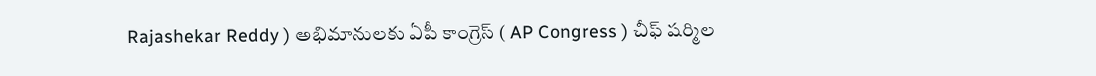Rajashekar Reddy ) అభిమానులకు ఏపీ కాంగ్రెస్ ( AP Congress ) చీఫ్ షర్మిల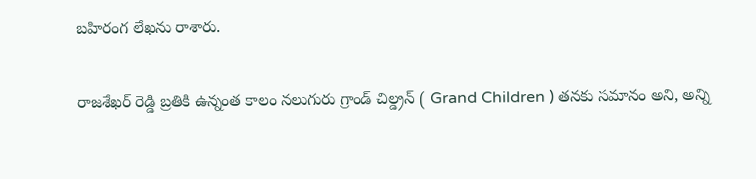బహిరంగ లేఖను రాశారు.

రాజశేఖర్ రెడ్డి బ్రతికి ఉన్నంత కాలం నలుగురు గ్రాండ్ చిల్డ్రన్ ( Grand Children ) తనకు సమానం అని, అన్ని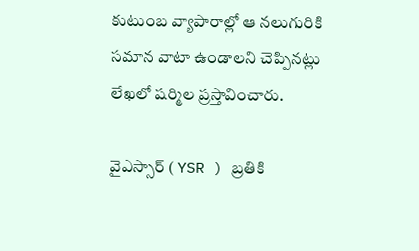కుటుంబ వ్యాపారాల్లో ఆ నలుగురికి సమాన వాటా ఉండాలని చెప్పినట్లు లేఖలో షర్మిల ప్రస్తావించారు.

వైఎస్సార్ ( YSR ) బ్రతికి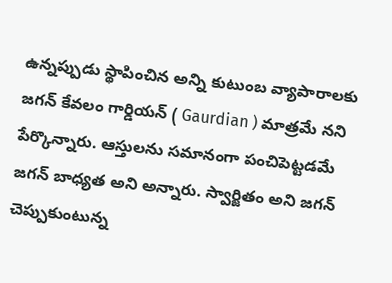ఉన్నప్పుడు స్థాపించిన అన్ని కుటుంబ వ్యాపారాలకు జగన్ కేవలం గార్డియన్ ( Gaurdian ) మాత్రమే నని పేర్కొన్నారు. ఆస్తులను సమానంగా పంచిపెట్టడమే జగన్ బాధ్యత అని అన్నారు. స్వార్జితం అని జగన్ చెప్పుకుంటున్న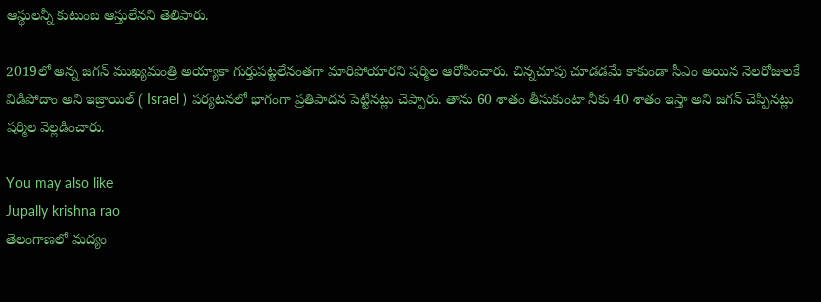ఆస్థులన్నీ కుటుంబ ఆస్తులేనని తెలిపారు.

2019లో అన్న జగన్ ముఖ్యమంత్రి అయ్యాకా గుర్తుపట్టలేనంతగా మారిపోయారని షర్మిల ఆరోపించారు. చిన్నచూపు చూడడమే కాకుండా సీఎం అయిన నెలరోజులకే విడిపోదాం అని ఇజ్రాయిల్ ( Israel ) పర్యటనలో భాగంగా ప్రతిపాదన పెట్టినట్లు చెప్పారు. తాను 60 శాతం తీసుకుంటా నీకు 40 శాతం ఇస్తా అని జగన్ చెప్పినట్లు షర్మిల వెల్లడించారు.

You may also like
Jupally krishna rao
తెలంగాణలో మ‌ద్యం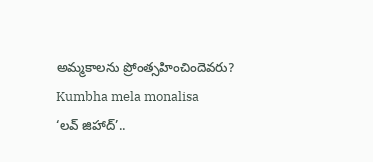అమ్మ‌కాల‌ను ప్రోంత్స‌హించిందెవ‌రు?
Kumbha mela monalisa
‘లవ్ జిహాద్’..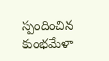స్పందించిన కుంభమేళా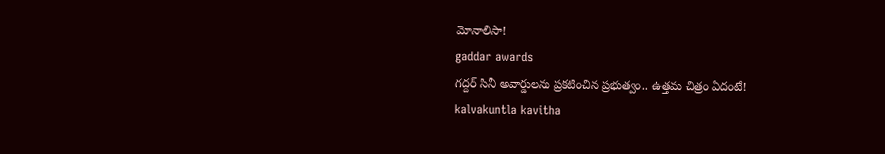మోనాలిసా!
gaddar awards
గద్దర్ సినీ అవార్డులను ప్రకటించిన ప్రభుత్వం.. ఉత్తమ చిత్రం ఏదంటే!
kalvakuntla kavitha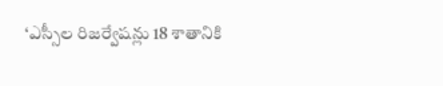‘ఎస్సీల రిజర్వేషన్లు 18 శాతానికి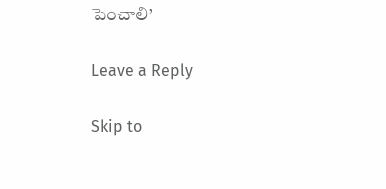పెంచాలి’

Leave a Reply

Skip to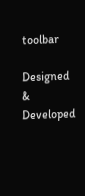toolbar

Designed & Developed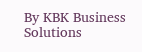By KBK Business Solutions